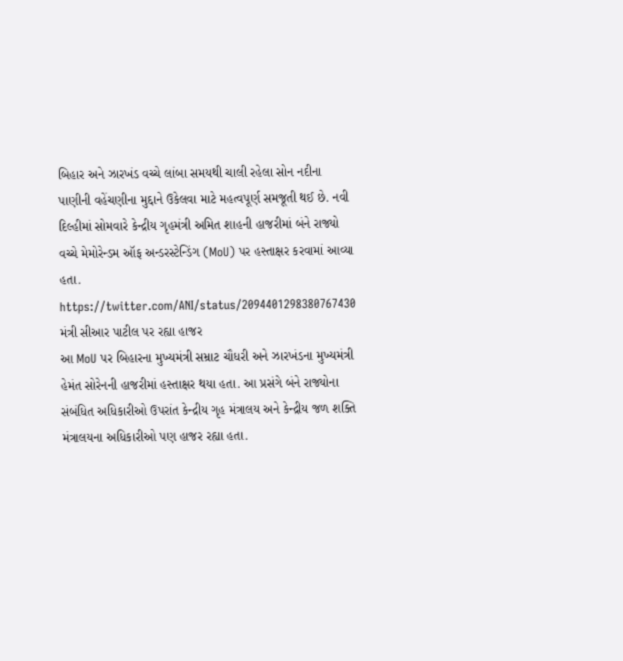બિહાર અને ઝારખંડ વચ્ચે લાંબા સમયથી ચાલી રહેલા સોન નદીના પાણીની વહેંચણીના મુદ્દાને ઉકેલવા માટે મહત્વપૂર્ણ સમજૂતી થઈ છે. નવી દિલ્હીમાં સોમવારે કેન્દ્રીય ગૃહમંત્રી અમિત શાહની હાજરીમાં બંને રાજ્યો વચ્ચે મેમોરેન્ડમ ઑફ અન્ડરસ્ટેન્ડિંગ (MoU) પર હસ્તાક્ષર કરવામાં આવ્યા હતા.
https://twitter.com/ANI/status/2094401298380767430
મંત્રી સીઆર પાટીલ પર રહ્યા હાજર
આ MoU પર બિહારના મુખ્યમંત્રી સમ્રાટ ચૌધરી અને ઝારખંડના મુખ્યમંત્રી હેમંત સોરેનની હાજરીમાં હસ્તાક્ષર થયા હતા. આ પ્રસંગે બંને રાજ્યોના સંબંધિત અધિકારીઓ ઉપરાંત કેન્દ્રીય ગૃહ મંત્રાલય અને કેન્દ્રીય જળ શક્તિ મંત્રાલયના અધિકારીઓ પણ હાજર રહ્યા હતા.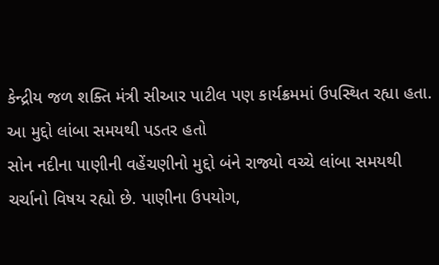કેન્દ્રીય જળ શક્તિ મંત્રી સીઆર પાટીલ પણ કાર્યક્રમમાં ઉપસ્થિત રહ્યા હતા.
આ મુદ્દો લાંબા સમયથી પડતર હતો
સોન નદીના પાણીની વહેંચણીનો મુદ્દો બંને રાજ્યો વચ્ચે લાંબા સમયથી ચર્ચાનો વિષય રહ્યો છે. પાણીના ઉપયોગ,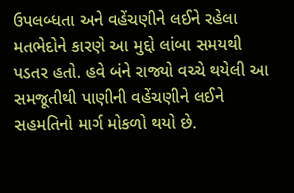ઉપલબ્ધતા અને વહેંચણીને લઈને રહેલા મતભેદોને કારણે આ મુદ્દો લાંબા સમયથી પડતર હતો. હવે બંને રાજ્યો વચ્ચે થયેલી આ સમજૂતીથી પાણીની વહેંચણીને લઈને સહમતિનો માર્ગ મોકળો થયો છે.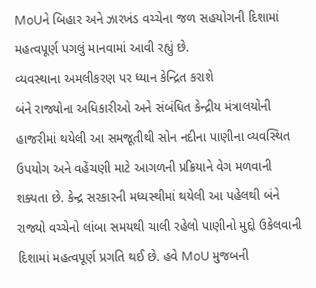MoUને બિહાર અને ઝારખંડ વચ્ચેના જળ સહયોગની દિશામાં મહત્વપૂર્ણ પગલું માનવામાં આવી રહ્યું છે.
વ્યવસ્થાના અમલીકરણ પર ધ્યાન કેન્દ્રિત કરાશે
બંને રાજ્યોના અધિકારીઓ અને સંબંધિત કેન્દ્રીય મંત્રાલયોની હાજરીમાં થયેલી આ સમજૂતીથી સોન નદીના પાણીના વ્યવસ્થિત ઉપયોગ અને વહેંચણી માટે આગળની પ્રક્રિયાને વેગ મળવાની શક્યતા છે. કેન્દ્ર સરકારની મધ્યસ્થીમાં થયેલી આ પહેલથી બંને રાજ્યો વચ્ચેનો લાંબા સમયથી ચાલી રહેલો પાણીનો મુદ્દો ઉકેલવાની દિશામાં મહત્વપૂર્ણ પ્રગતિ થઈ છે. હવે MoU મુજબની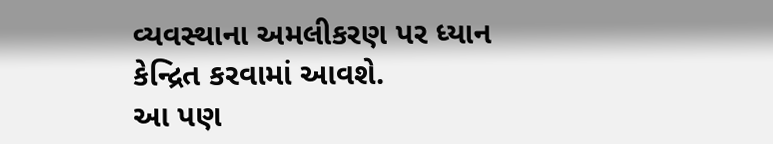વ્યવસ્થાના અમલીકરણ પર ધ્યાન કેન્દ્રિત કરવામાં આવશે.
આ પણ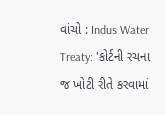વાંચો : Indus Water Treaty: 'કોર્ટની રચના જ ખોટી રીતે કરવામાં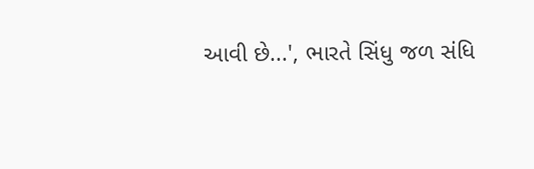આવી છે...', ભારતે સિંધુ જળ સંધિ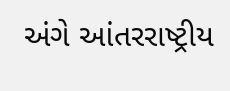અંગે આંતરરાષ્ટ્રીય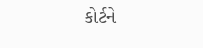કોર્ટને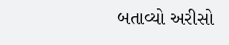બતાવ્યો અરીસો